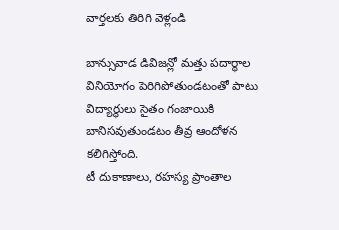వార్తలకు తిరిగి వెళ్లండి

బాన్సువాడ డివిజన్లో మత్తు పదార్థాల వినియోగం పెరిగిపోతుండటంతో పాటు విద్యార్థులు సైతం గంజాయికి బానిసవుతుండటం తీవ్ర ఆందోళన కలిగిస్తోంది.
టీ దుకాణాలు, రహస్య ప్రాంతాల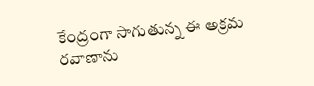కేంద్రంగా సాగుతున్న ఈ అక్రమ రవాణాను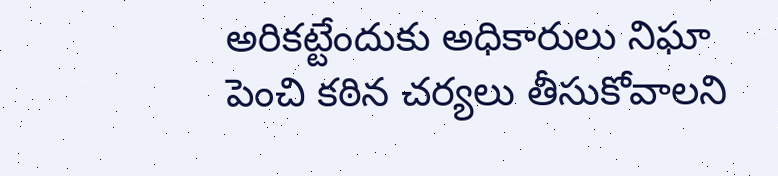అరికట్టేందుకు అధికారులు నిఘా పెంచి కఠిన చర్యలు తీసుకోవాలని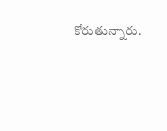కోరుతున్నారు.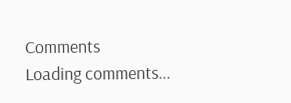Comments
Loading comments...